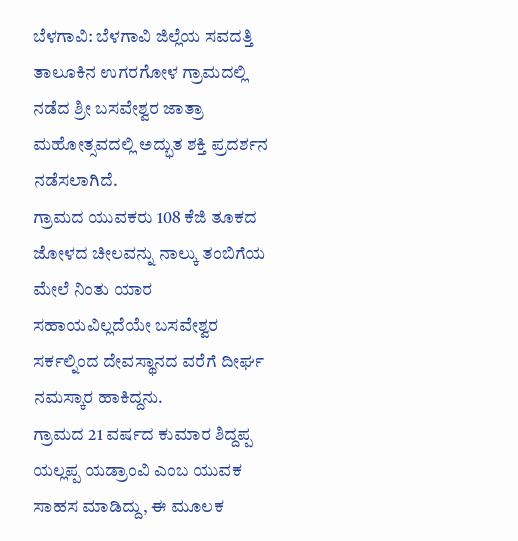ಬೆಳಗಾವಿ: ಬೆಳಗಾವಿ ಜಿಲ್ಲೆಯ ಸವದತ್ತಿ ತಾಲೂಕಿನ ಉಗರಗೋಳ ಗ್ರಾಮದಲ್ಲಿ ನಡೆದ ಶ್ರೀ ಬಸವೇಶ್ವರ ಜಾತ್ರಾ ಮಹೋತ್ಸವದಲ್ಲಿ ಅದ್ಭುತ ಶಕ್ತಿ ಪ್ರದರ್ಶನ ನಡೆಸಲಾಗಿದೆ.
ಗ್ರಾಮದ ಯುವಕರು 108 ಕೆಜಿ ತೂಕದ ಜೋಳದ ಚೀಲವನ್ನು ನಾಲ್ಕು ತಂಬಿಗೆಯ ಮೇಲೆ ನಿಂತು ಯಾರ ಸಹಾಯವಿಲ್ಲದೆಯೇ ಬಸವೇಶ್ವರ ಸರ್ಕಲ್ನಿಂದ ದೇವಸ್ಥಾನದ ವರೆಗೆ ದೀರ್ಘ ನಮಸ್ಕಾರ ಹಾಕಿದ್ದನು.
ಗ್ರಾಮದ 21 ವರ್ಷದ ಕುಮಾರ ಶಿದ್ದಪ್ಪ ಯಲ್ಲಪ್ಪ ಯಡ್ರಾಂವಿ ಎಂಬ ಯುವಕ ಸಾಹಸ ಮಾಡಿದ್ದು, ಈ ಮೂಲಕ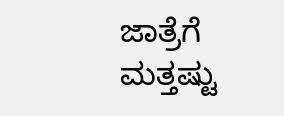ಜಾತ್ರೆಗೆ ಮತ್ತಷ್ಟು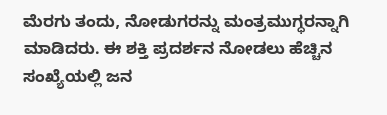ಮೆರಗು ತಂದು, ನೋಡುಗರನ್ನು ಮಂತ್ರಮುಗ್ಧರನ್ನಾಗಿ ಮಾಡಿದರು. ಈ ಶಕ್ತಿ ಪ್ರದರ್ಶನ ನೋಡಲು ಹೆಚ್ಚಿನ ಸಂಖ್ಯೆಯಲ್ಲಿ ಜನ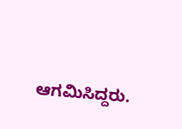ಆಗಮಿಸಿದ್ದರು.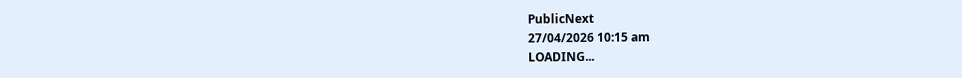PublicNext
27/04/2026 10:15 am
LOADING...